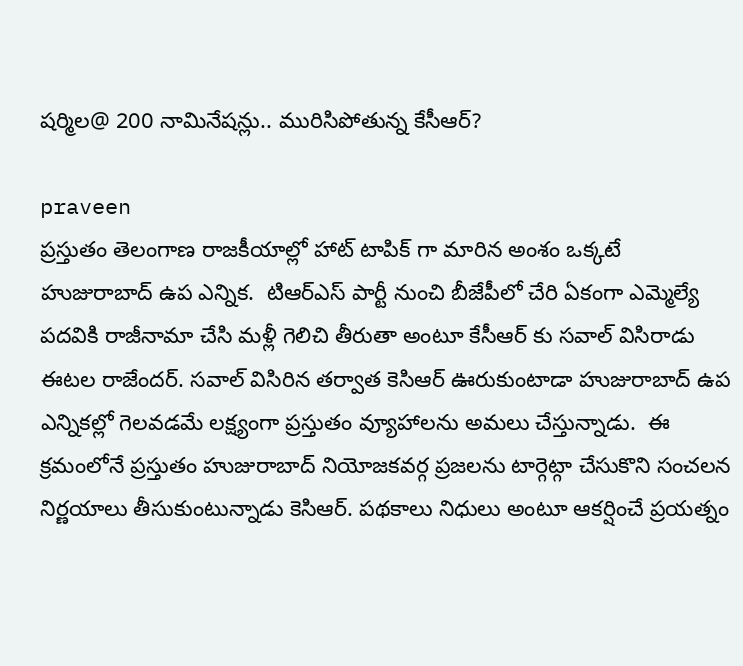షర్మిల@ 200 నామినేషన్లు.. మురిసిపోతున్న కేసీఆర్?

praveen
ప్రస్తుతం తెలంగాణ రాజకీయాల్లో హాట్ టాపిక్ గా మారిన అంశం ఒక్కటే హుజురాబాద్ ఉప ఎన్నిక.  టిఆర్ఎస్ పార్టీ నుంచి బీజేపీలో చేరి ఏకంగా ఎమ్మెల్యే పదవికి రాజీనామా చేసి మళ్లీ గెలిచి తీరుతా అంటూ కేసీఆర్ కు సవాల్ విసిరాడు ఈటల రాజేందర్. సవాల్ విసిరిన తర్వాత కెసిఆర్ ఊరుకుంటాడా హుజురాబాద్ ఉప ఎన్నికల్లో గెలవడమే లక్ష్యంగా ప్రస్తుతం వ్యూహాలను అమలు చేస్తున్నాడు.  ఈ క్రమంలోనే ప్రస్తుతం హుజురాబాద్ నియోజకవర్గ ప్రజలను టార్గెట్గా చేసుకొని సంచలన నిర్ణయాలు తీసుకుంటున్నాడు కెసిఆర్. పథకాలు నిధులు అంటూ ఆకర్షించే ప్రయత్నం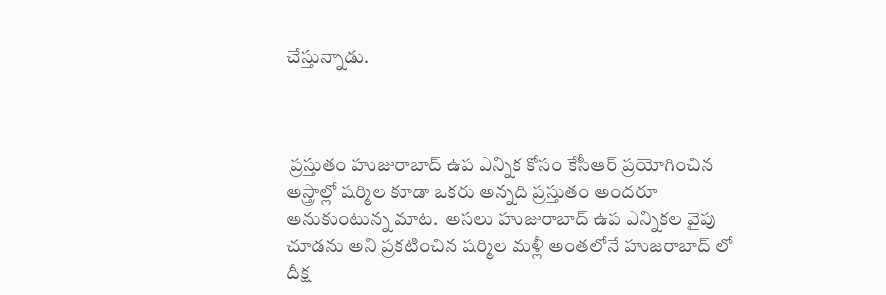చేస్తున్నాడు.



 ప్రస్తుతం హుజురాబాద్ ఉప ఎన్నిక కోసం కేసీఆర్ ప్రయోగించిన అస్త్రాల్లో షర్మిల కూడా ఒకరు అన్నది ప్రస్తుతం అందరూ అనుకుంటున్న మాట.  అసలు హుజురాబాద్ ఉప ఎన్నికల వైపు చూడను అని ప్రకటించిన షర్మిల మళ్లీ అంతలోనే హుజరాబాద్ లో దీక్ష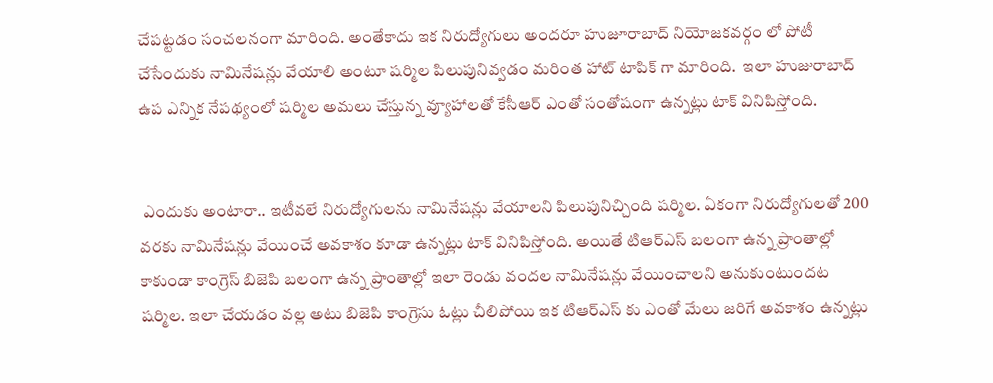చేపట్టడం సంచలనంగా మారింది. అంతేకాదు ఇక నిరుద్యోగులు అందరూ హుజూరాబాద్ నియోజకవర్గం లో పోటీ చేసేందుకు నామినేషన్లు వేయాలి అంటూ షర్మిల పిలుపునివ్వడం మరింత హాట్ టాపిక్ గా మారింది.  ఇలా హుజురాబాద్ ఉప ఎన్నిక నేపథ్యంలో షర్మిల అమలు చేస్తున్న వ్యూహాలతో కేసీఆర్ ఎంతో సంతోషంగా ఉన్నట్లు టాక్ వినిపిస్తోంది.


 ఎందుకు అంటారా.. ఇటీవలే నిరుద్యోగులను నామినేషన్లు వేయాలని పిలుపునిచ్చింది షర్మిల. ఏకంగా నిరుద్యోగులతో 200 వరకు నామినేషన్లు వేయించే అవకాశం కూడా ఉన్నట్లు టాక్ వినిపిస్తోంది. అయితే టిఆర్ఎస్ బలంగా ఉన్న ప్రాంతాల్లో కాకుండా కాంగ్రెస్ బిజెపి బలంగా ఉన్న ప్రాంతాల్లో ఇలా రెండు వందల నామినేషన్లు వేయించాలని అనుకుంటుందట షర్మిల. ఇలా చేయడం వల్ల అటు బిజెపి కాంగ్రెసు ఓట్లు చీలిపోయి ఇక టిఆర్ఎస్ కు ఎంతో మేలు జరిగే అవకాశం ఉన్నట్లు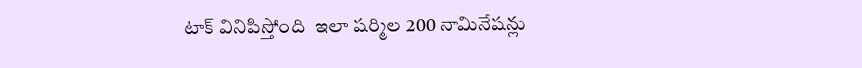టాక్ వినిపిస్తోంది  ఇలా షర్మిల 200 నామినేషన్లు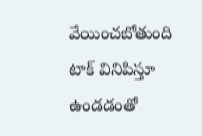వేయించబోతుంది టాక్ వినిపిస్తూ ఉండడంతో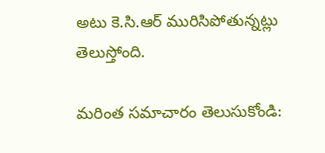అటు కె.సి.ఆర్ మురిసిపోతున్నట్లు తెలుస్తోంది.

మరింత సమాచారం తెలుసుకోండి: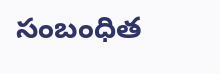సంబంధిత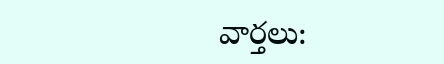వార్తలు: